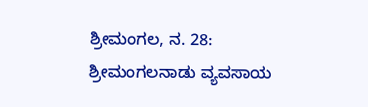ಶ್ರೀಮಂಗಲ, ನ. 28: ಶ್ರೀಮಂಗಲನಾಡು ವ್ಯವಸಾಯ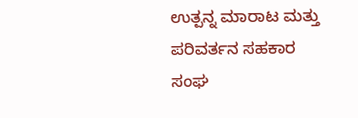ಉತ್ಪನ್ನ ಮಾರಾಟ ಮತ್ತು ಪರಿವರ್ತನ ಸಹಕಾರ ಸಂಘ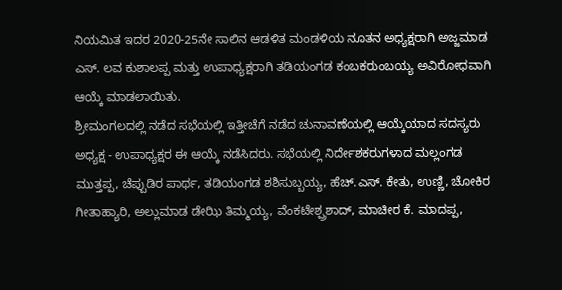ನಿಯಮಿತ ಇದರ 2020-25ನೇ ಸಾಲಿನ ಆಡಳಿತ ಮಂಡಳಿಯ ನೂತನ ಅಧ್ಯಕ್ಷರಾಗಿ ಅಜ್ಜಮಾಡ ಎಸ್. ಲವ ಕುಶಾಲಪ್ಪ ಮತ್ತು ಉಪಾಧ್ಯಕ್ಷರಾಗಿ ತಡಿಯಂಗಡ ಕಂಬಕರುಂಬಯ್ಯ ಅವಿರೋಧವಾಗಿ ಆಯ್ಕೆ ಮಾಡಲಾಯಿತು.
ಶ್ರೀಮಂಗಲದಲ್ಲಿ ನಡೆದ ಸಭೆಯಲ್ಲಿ ಇತ್ತೀಚೆಗೆ ನಡೆದ ಚುನಾವಣೆಯಲ್ಲಿ ಆಯ್ಕೆಯಾದ ಸದಸ್ಯರು ಅಧ್ಯಕ್ಷ - ಉಪಾಧ್ಯಕ್ಷರ ಈ ಆಯ್ಕೆ ನಡೆಸಿದರು. ಸಭೆಯಲ್ಲಿ ನಿರ್ದೇಶಕರುಗಳಾದ ಮಲ್ಲಂಗಡ ಮುತ್ತಪ್ಪ, ಚೆಪ್ಪುಡಿರ ಪಾರ್ಥ, ತಡಿಯಂಗಡ ಶಶಿಸುಬ್ಬಯ್ಯ, ಹೆಚ್.ಎಸ್. ಕೇತು, ಉಣ್ಣಿ, ಚೋಕಿರ ಗೀತಾಹ್ಯಾರಿ, ಅಲ್ಲುಮಾಡ ಡೇಝಿ ತಿಮ್ಮಯ್ಯ, ವೆಂಕಟೇಶ್ಪ್ರಶಾದ್, ಮಾಚೀರ ಕೆ. ಮಾದಪ್ಪ,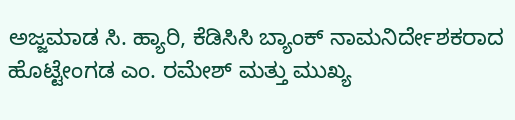ಅಜ್ಜಮಾಡ ಸಿ. ಹ್ಯಾರಿ, ಕೆಡಿಸಿಸಿ ಬ್ಯಾಂಕ್ ನಾಮನಿರ್ದೇಶಕರಾದ ಹೊಟ್ಟೇಂಗಡ ಎಂ. ರಮೇಶ್ ಮತ್ತು ಮುಖ್ಯ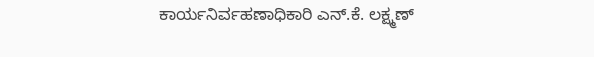ಕಾರ್ಯನಿರ್ವಹಣಾಧಿಕಾರಿ ಎನ್.ಕೆ. ಲಕ್ಷ್ಮಣ್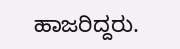ಹಾಜರಿದ್ದರು.